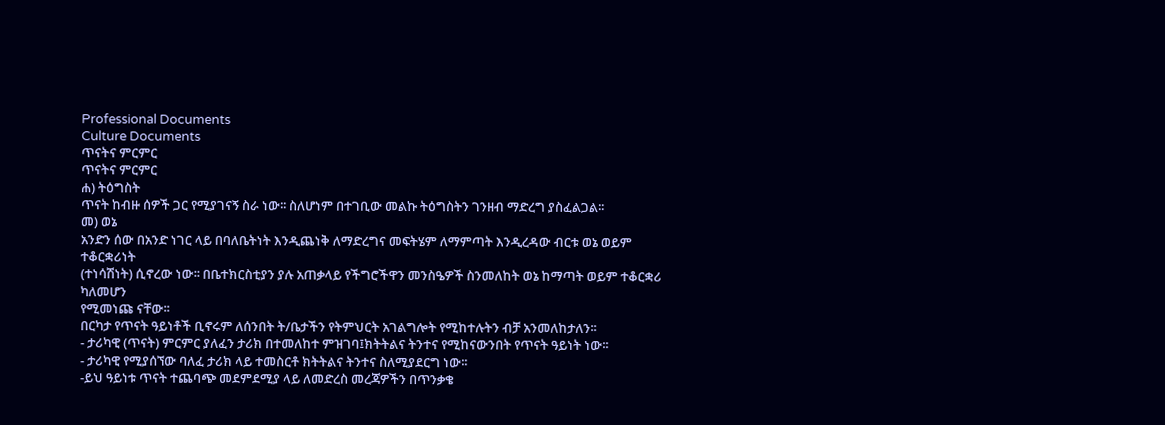Professional Documents
Culture Documents
ጥናትና ምርምር
ጥናትና ምርምር
ሐ) ትዕግስት
ጥናት ከብዙ ሰዎች ጋር የሚያገናኝ ስራ ነው፡፡ ስለሆነም በተገቢው መልኩ ትዕግስትን ገንዘብ ማድረግ ያስፈልጋል፡፡
መ) ወኔ
አንድን ሰው በአንድ ነገር ላይ በባለቤትነት እንዲጨነቅ ለማድረግና መፍትሄም ለማምጣት እንዲረዳው ብርቱ ወኔ ወይም ተቆርቋሪነት
(ተነሳሽነት) ሲኖረው ነው፡፡ በቤተክርስቲያን ያሉ አጠቃላይ የችግሮችዋን መንስዔዎች ስንመለከት ወኔ ከማጣት ወይም ተቆርቋሪ ካለመሆን
የሚመነጩ ናቸው፡፡
በርካታ የጥናት ዓይነቶች ቢኖሩም ለሰንበት ት/ቤታችን የትምህርት አገልግሎት የሚከተሉትን ብቻ አንመለከታለን፡፡
- ታሪካዊ (ጥናት) ምርምር ያለፈን ታሪክ በተመለከተ ምዝገባ፤ክትትልና ትንተና የሚከናውንበት የጥናት ዓይነት ነው፡፡
- ታሪካዊ የሚያሰኘው ባለፈ ታሪክ ላይ ተመስርቶ ክትትልና ትንተና ስለሚያደርግ ነው፡፡
-ይህ ዓይነቱ ጥናት ተጨባጭ መደምደሚያ ላይ ለመድረስ መረጃዎችን በጥንቃቄ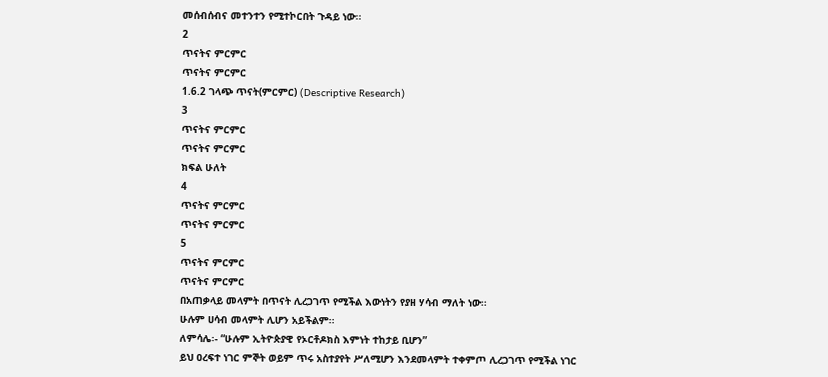መሰብሰብና መተንተን የሚተኮርበት ጉዳይ ነው፡፡
2
ጥናትና ምርምር
ጥናትና ምርምር
1.6.2 ገላጭ ጥናት(ምርምር) (Descriptive Research)
3
ጥናትና ምርምር
ጥናትና ምርምር
ክፍል ሁለት
4
ጥናትና ምርምር
ጥናትና ምርምር
5
ጥናትና ምርምር
ጥናትና ምርምር
በአጠቃላይ መላምት በጥናት ሊረጋገጥ የሚችል እውነትን የያዘ ሃሳብ ማለት ነው፡፡
ሁሉም ሀሳብ መላምት ሊሆን አይችልም፡፡
ለምሳሌ፡- “ሁሉም ኢትዮጵያዊ የኦርቶዶክስ እምነት ተከታይ ቢሆን”
ይህ ዐረፍተ ነገር ምኞት ወይም ጥሩ አስተያየት ሥለሚሆን እንደመላምት ተቀምጦ ሊረጋገጥ የሚችል ነገር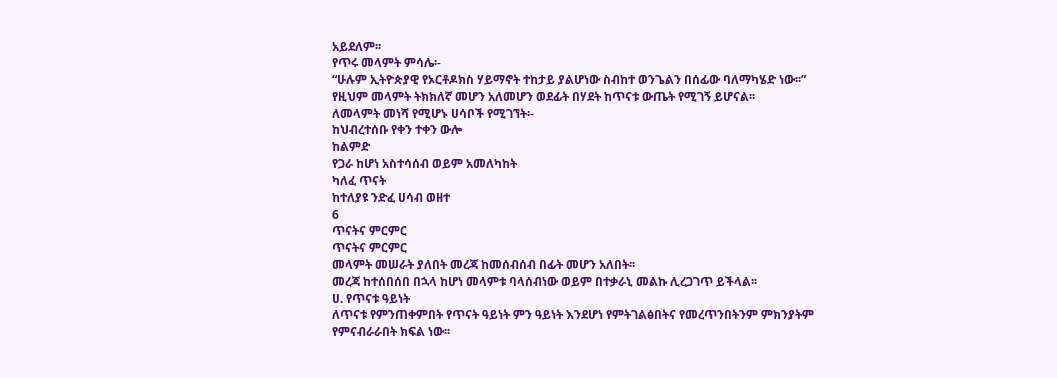አይደለም፡፡
የጥሩ መላምት ምሳሌ፡-
“ሁሉም ኢትዮጵያዊ የኦርቶዶክስ ሃይማኖት ተከታይ ያልሆነው ስብከተ ወንጌልን በሰፊው ባለማካሄድ ነው፡፡”
የዚህም መላምት ትክክለኛ መሆን አለመሆን ወደፊት በሃደት ከጥናቱ ውጤት የሚገኝ ይሆናል፡፡
ለመላምት መነሻ የሚሆኑ ሀሳቦች የሚገኘት፡-
ከህብረተሰቡ የቀን ተቀን ውሎ
ከልምድ
የጋራ ከሆነ አስተሳሰብ ወይም አመለካከት
ካለፈ ጥናት
ከተለያዩ ንድፈ ሀሳብ ወዘተ
6
ጥናትና ምርምር
ጥናትና ምርምር
መላምት መሠራት ያለበት መረጃ ከመሰብሰብ በፊት መሆን አለበት፡፡
መረጃ ከተሰበሰበ በኋላ ከሆነ መላምቱ ባላሰብነው ወይም በተቃራኒ መልኩ ሊረጋገጥ ይችላል፡፡
ሀ. የጥናቱ ዓይነት
ለጥናቱ የምንጠቀምበት የጥናት ዓይነት ምን ዓይነት እንደሆነ የምትገልፅበትና የመረጥንበትንም ምክንያትም
የምናብራራበት ክፍል ነው፡፡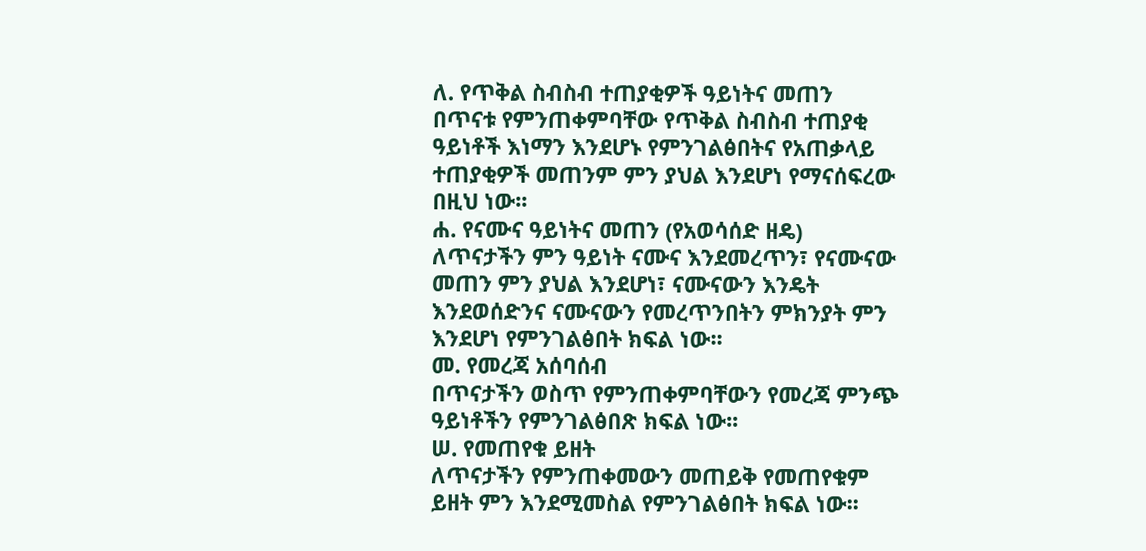ለ. የጥቅል ስብስብ ተጠያቂዎች ዓይነትና መጠን
በጥናቱ የምንጠቀምባቸው የጥቅል ስብስብ ተጠያቂ ዓይነቶች እነማን እንደሆኑ የምንገልፅበትና የአጠቃላይ
ተጠያቂዎች መጠንም ምን ያህል እንደሆነ የማናሰፍረው በዚህ ነው፡፡
ሐ. የናሙና ዓይነትና መጠን (የአወሳሰድ ዘዴ)
ለጥናታችን ምን ዓይነት ናሙና እንደመረጥን፣ የናሙናው መጠን ምን ያህል እንደሆነ፣ ናሙናውን እንዴት
እንደወሰድንና ናሙናውን የመረጥንበትን ምክንያት ምን እንደሆነ የምንገልፅበት ክፍል ነው፡፡
መ. የመረጃ አሰባሰብ
በጥናታችን ወስጥ የምንጠቀምባቸውን የመረጃ ምንጭ ዓይነቶችን የምንገልፅበጽ ክፍል ነው፡፡
ሠ. የመጠየቁ ይዘት
ለጥናታችን የምንጠቀመውን መጠይቅ የመጠየቁም ይዘት ምን እንደሚመስል የምንገልፅበት ክፍል ነው፡፡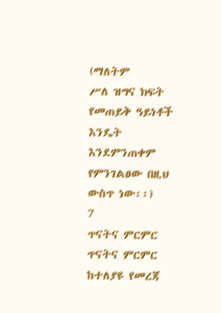(ማለትም
ሥለ ዝግና ክፍት የመጠይቅ ዓይነቶች እንዴት እንደምንጠቀም የምንገልፀው በዚህ ውስጥ ነው፡፡)
7
ጥናትና ምርምር
ጥናትና ምርምር
ከተለያዩ የመረጃ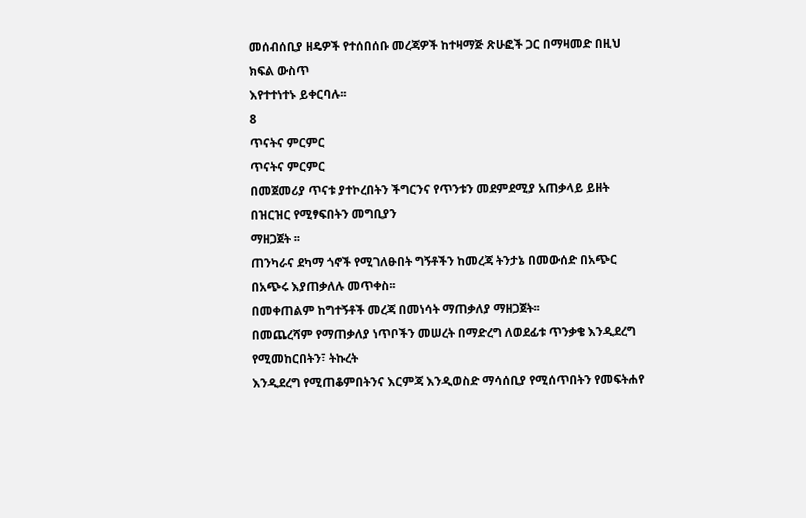መሰብሰቢያ ዘዴዎች የተሰበሰቡ መረጃዎች ከተዛማጅ ጽሁፎች ጋር በማዛመድ በዚህ ክፍል ውስጥ
እየተተነተኑ ይቀርባሉ፡፡
8
ጥናትና ምርምር
ጥናትና ምርምር
በመጀመሪያ ጥናቱ ያተኮረበትን ችግርንና የጥንቱን መደምደሚያ አጠቃላይ ይዘት በዝርዝር የሚፃፍበትን መግቢያን
ማዘጋጀት ፡፡
ጠንካራና ደካማ ጎኖች የሚገለፁበት ግኝቶችን ከመረጃ ትንታኔ በመውሰድ በአጭር በአጭሩ እያጠቃለሉ መጥቀስ፡፡
በመቀጠልም ከግተኝቶች መረጃ በመነሳት ማጠቃለያ ማዘጋጀት፡፡
በመጨረሻም የማጠቃለያ ነጥቦችን መሠረት በማድረግ ለወደፊቱ ጥንቃቄ እንዲደረግ የሚመከርበትን፣ ትኩረት
እንዲደረግ የሚጠቆምበትንና እርምጃ እንዲወስድ ማሳሰቢያ የሚሰጥበትን የመፍትሐየ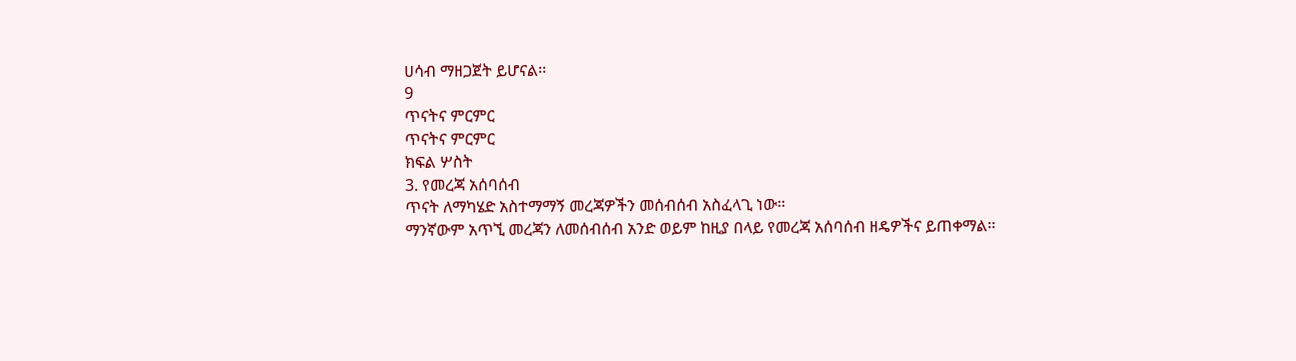ሀሳብ ማዘጋጀት ይሆናል፡፡
9
ጥናትና ምርምር
ጥናትና ምርምር
ክፍል ሦስት
3. የመረጃ አሰባሰብ
ጥናት ለማካሄድ አስተማማኝ መረጃዎችን መሰብሰብ አስፈላጊ ነው፡፡
ማንኛውም አጥኚ መረጃን ለመሰብሰብ አንድ ወይም ከዚያ በላይ የመረጃ አሰባሰብ ዘዴዎችና ይጠቀማል፡፡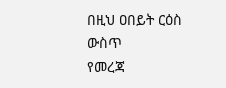በዚህ ዐበይት ርዕስ ውስጥ
የመረጃ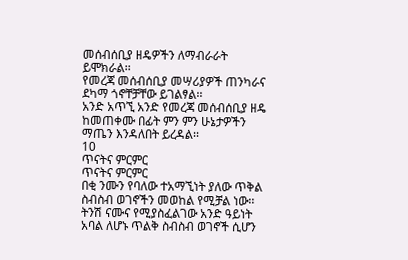መሰብሰቢያ ዘዴዎችን ለማብራራት ይሞክራል፡፡
የመረጃ መሰብሰቢያ መሣሪያዎች ጠንካራና ደካማ ጎኖቸቻቸው ይገልፃል፡፡
አንድ አጥኚ አንድ የመረጃ መሰብሰቢያ ዘዴ ከመጠቀሙ በፊት ምን ምን ሁኔታዎችን ማጤን እንዳለበት ይረዳል፡፡
10
ጥናትና ምርምር
ጥናትና ምርምር
በቂ ንሙን የባለው ተአማኚነት ያለው ጥቅል ስብስብ ወገኖችን መወከል የሚቻል ነው፡፡
ትንሽ ናሙና የሚያስፈልገው አንድ ዓይነት አባል ለሆኑ ጥልቅ ስብስብ ወገኖች ሲሆን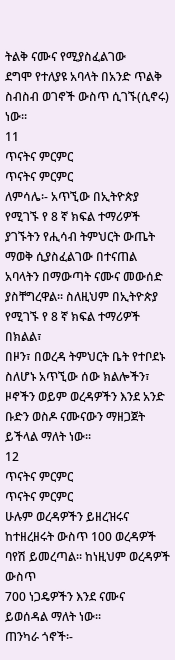ትልቅ ናሙና የሚያስፈልገው
ደግሞ የተለያዩ አባላት በአንድ ጥልቅ ስብስብ ወገኖች ውስጥ ሲገኙ(ሲኖሩ) ነው፡፡
11
ጥናትና ምርምር
ጥናትና ምርምር
ለምሳሌ፡- አጥኚው በኢትዮጵያ የሚገኙ የ 8 ኛ ክፍል ተማሪዎች ያገኙትን የሒሳብ ትምህርት ውጤት ማወቅ ሲያስፈልገው በተናጠል
አባላትን በማውጣት ናሙና መውሰድ ያስቸግረዋል፡፡ ስለዚህም በኢትዮጵያ የሚገኙ የ 8 ኛ ክፍል ተማሪዎች በክልል፣
በዞን፣ በወረዳ ትምህርት ቤት የተቦደኑ ስለሆኑ አጥኚው ሰው ክልሎችን፣ ዞኖችን ወይም ወረዳዎችን እንደ አንድ
ቡድን ወስዶ ናሙናውን ማዘጋጀት ይችላል ማለት ነው፡፡
12
ጥናትና ምርምር
ጥናትና ምርምር
ሁሉም ወረዳዎችን ይዘረዝሩና ከተዘረዘሩት ውስጥ 100 ወረዳዎች ባየሽ ይመረጣል፡፡ ከነዚህም ወረዳዎች ውስጥ
700 ነጋዴዎችን እንደ ናሙና ይወሰዳል ማለት ነው፡፡
ጠንካራ ጎኖች፡-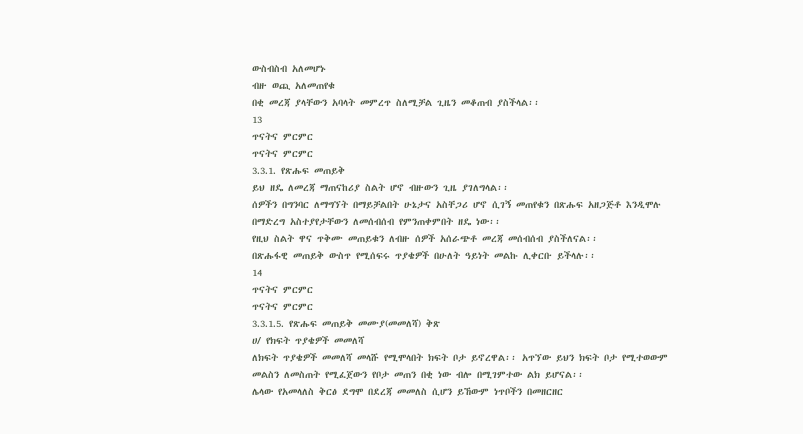ውስብስብ አለመሆኑ
ብዙ ወጪ አለመጠየቁ
በቂ መረጃ ያላቸውን አባላት መምረጥ ስለሚቻል ጊዜን መቆጠብ ያስችላል፡፡
13
ጥናትና ምርምር
ጥናትና ምርምር
3.3.1. የጽሑፍ መጠይቅ
ይህ ዘዴ ለመረጃ ማጠናከሪያ ስልት ሆኖ ብዙውን ጊዜ ያገለግላል፡፡
ሰዎችን በግንባር ለማግኘት በማይቻልበት ሁኔታና አስቸጋሪ ሆኖ ሲገኝ መጠየቁን በጽሑፍ አዘጋጅቶ እንዲሞሉ
በማድረግ አስተያየታቸውን ለመሰብሰብ የምንጠቀምበት ዘዴ ነው፡፡
የዚህ ስልት ዋና ጥቅሙ መጠይቁን ለብዙ ሰዎች አሰራጭቶ መረጃ መሰብሰብ ያስችለናል፡፡
በጽሑፋዊ መጠይቅ ውስጥ የሚሰፍሩ ጥያቄዎች በሁለት ዓይነት መልኩ ሊቀርቡ ይችላሉ፡፡
14
ጥናትና ምርምር
ጥናትና ምርምር
3.3.1.5. የጽሑፍ መጠይቅ መሙያ(መመለሻ) ቅጽ
ሀ/ የክፍት ጥያቄዎች መመለሻ
ለክፍት ጥያቄዎች መመለሻ መላሹ የሚሞላበት ክፍት ቦታ ይኖረዋል፡፡ አጥኘው ይህን ክፍት ቦታ የሚተወውም
መልስን ለመስጠት የሚፈጀውን የቦታ መጠን በቂ ነው ብሎ በሚገምተው ልክ ይሆናል፡፡
ሌላው የአመላለስ ቅርፅ ደግሞ በደረጃ መመለስ ሲሆን ይኸውም ነጥቦችን በመዘርዘር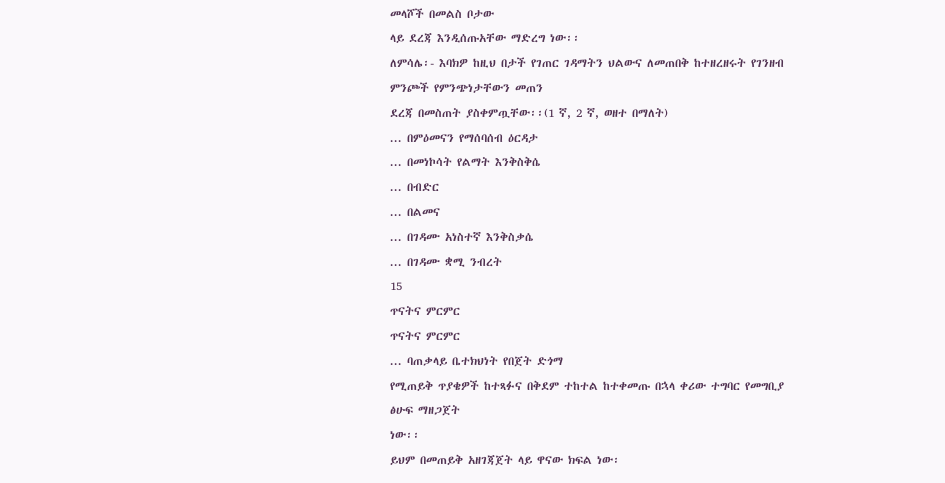መላሾች በመልስ ቦታው
ላይ ደረጃ እንዲሰጡአቸው ማድረግ ነው፡፡
ለምሳሌ፡- እባክዎ ከዚህ በታች የገጠር ገዳማትን ህልውና ለመጠበቅ ከተዘረዘሩት የገንዘብ ምንጮች የምንጭነታቸውን መጠን
ደረጃ በመስጠት ያስቀምጧቸው፡፡(1 ኛ, 2 ኛ, ወዘተ በማለት)
... በምዕመናን የማሰባሰብ ዕርዳታ
... በመነኮሳት የልማት እንቅስቅሴ
... በብድር
... በልመና
... በገዳሙ አነስተኛ እንቅስቃሴ
... በገዳሙ ቋሚ ንብረት
15
ጥናትና ምርምር
ጥናትና ምርምር
... ባጠቃላይ ቤተክህነት የበጀት ድጎማ
የሚጠይቅ ጥያቄዎች ከተጻፉና በቅደም ተከተል ከተቀመጡ በኋላ ቀሪው ተግባር የመግቢያ ፅሁፍ ማዘጋጀት
ነው፡፡
ይህም በመጠይቅ አዘገጃጀት ላይ ዋናው ክፍል ነው፡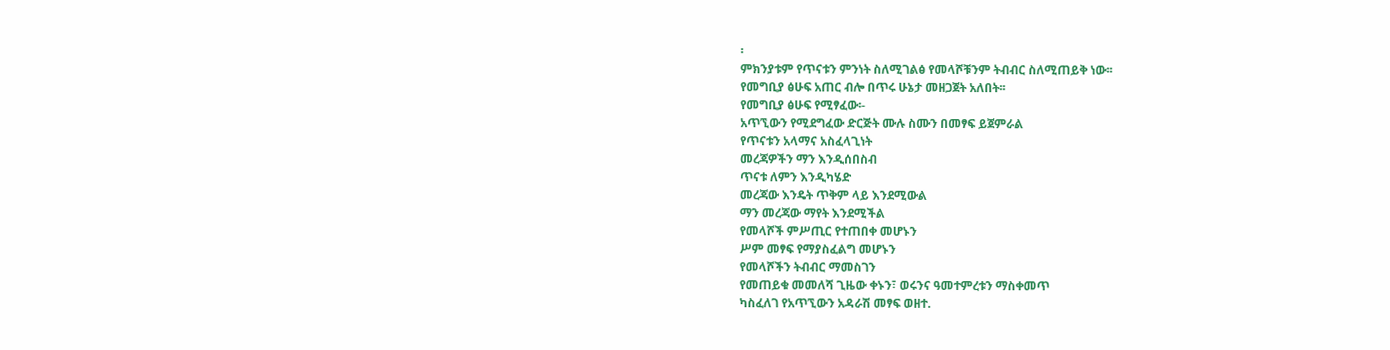፡
ምክንያቱም የጥናቱን ምንነት ስለሚገልፅ የመላሾቹንም ትብብር ስለሚጠይቅ ነው፡፡
የመግቢያ ፅሁፍ አጠር ብሎ በጥሩ ሁኔታ መዘጋጀት አለበት፡፡
የመግቢያ ፅሁፍ የሚፃፈው፡-
አጥኚውን የሚደግፈው ድርጅት ሙሉ ስሙን በመፃፍ ይጀምራል
የጥናቱን አላማና አስፈላጊነት
መረጃዎችን ማን እንዲሰበስብ
ጥናቱ ለምን እንዲካሄድ
መረጃው እንዴት ጥቅም ላይ እንደሚውል
ማን መረጃው ማየት እንደሚችል
የመላሾች ምሥጢር የተጠበቀ መሆኑን
ሥም መፃፍ የማያስፈልግ መሆኑን
የመላሾችን ትብብር ማመስገን
የመጠይቁ መመለሻ ጊዜው ቀኑን፣ ወሩንና ዓመተምረቱን ማስቀመጥ
ካስፈለገ የአጥኚውን አዳራሽ መፃፍ ወዘተ.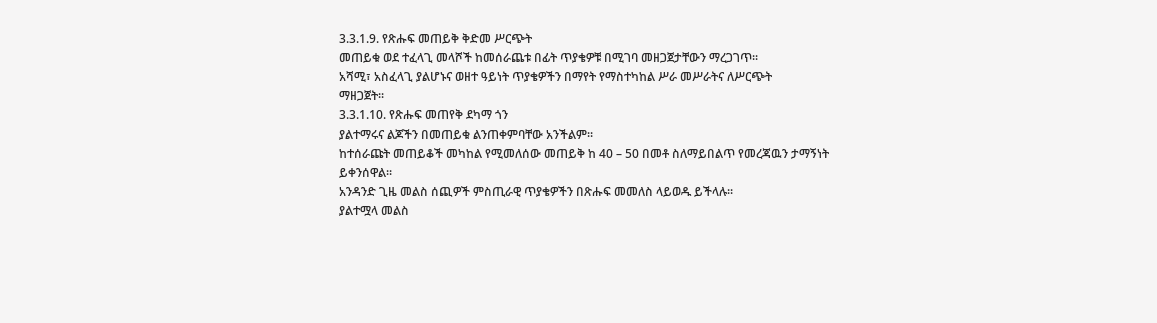3.3.1.9. የጽሑፍ መጠይቅ ቅድመ ሥርጭት
መጠይቁ ወደ ተፈላጊ መላሾች ከመሰራጨቱ በፊት ጥያቄዎቹ በሚገባ መዘጋጀታቸውን ማረጋገጥ፡፡
አሻሚ፣ አስፈላጊ ያልሆኑና ወዘተ ዓይነት ጥያቄዎችን በማየት የማስተካከል ሥራ መሥራትና ለሥርጭት
ማዘጋጀት፡፡
3.3.1.10. የጽሑፍ መጠየቅ ደካማ ጎን
ያልተማሩና ልጆችን በመጠይቁ ልንጠቀምባቸው አንችልም፡፡
ከተሰራጩት መጠይቆች መካከል የሚመለሰው መጠይቅ ከ 40 – 50 በመቶ ስለማይበልጥ የመረጃዉን ታማኝነት
ይቀንሰዋል፡፡
አንዳንድ ጊዜ መልስ ሰጪዎች ምስጢራዊ ጥያቄዎችን በጽሑፍ መመለስ ላይወዱ ይችላሉ፡፡
ያልተሟላ መልስ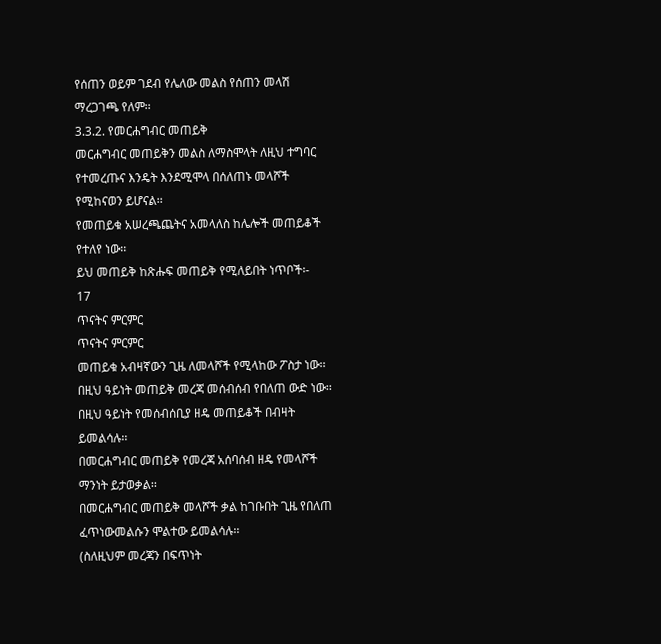የሰጠን ወይም ገደብ የሌለው መልስ የሰጠን መላሽ ማረጋገጫ የለም፡፡
3.3.2. የመርሐግብር መጠይቅ
መርሐግብር መጠይቅን መልስ ለማስሞላት ለዚህ ተግባር የተመረጡና እንዴት እንደሚሞላ በሰለጠኑ መላሾች
የሚከናወን ይሆናል፡፡
የመጠይቁ አሠረጫጨትና አመላለስ ከሌሎች መጠይቆች የተለየ ነው፡፡
ይህ መጠይቅ ከጽሑፍ መጠይቅ የሚለይበት ነጥቦች፡-
17
ጥናትና ምርምር
ጥናትና ምርምር
መጠይቁ አብዛኛውን ጊዜ ለመላሾች የሚላከው ፖስታ ነው፡፡
በዚህ ዓይነት መጠይቅ መረጃ መሰብሰብ የበለጠ ውድ ነው፡፡
በዚህ ዓይነት የመሰብሰቢያ ዘዴ መጠይቆች በብዛት ይመልሳሉ፡፡
በመርሐግብር መጠይቅ የመረጃ አሰባሰብ ዘዴ የመላሾች ማንነት ይታወቃል፡፡
በመርሐግብር መጠይቅ መላሾች ቃል ከገቡበት ጊዜ የበለጠ ፈጥነውመልሱን ሞልተው ይመልሳሉ፡፡
(ስለዚህም መረጃን በፍጥነት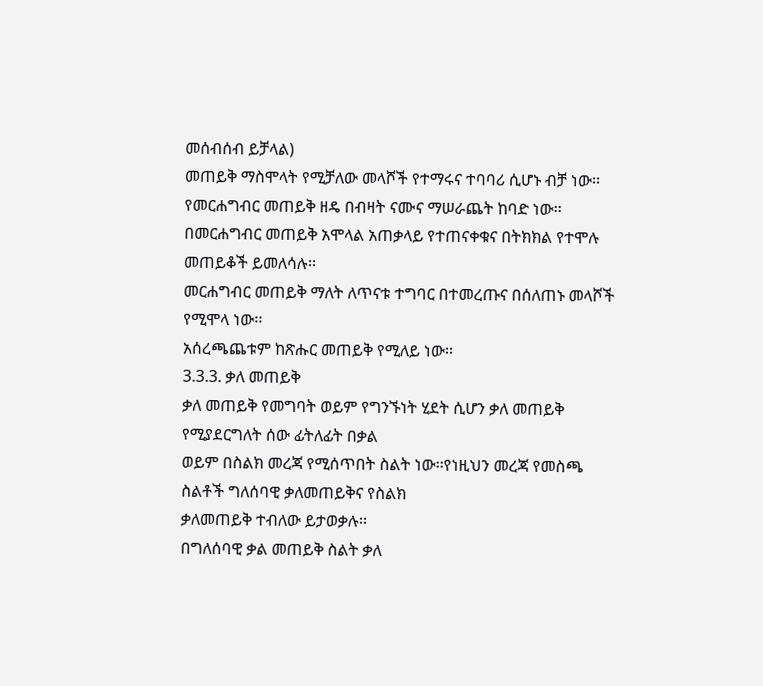መሰብሰብ ይቻላል)
መጠይቅ ማስሞላት የሚቻለው መላሾች የተማሩና ተባባሪ ሲሆኑ ብቻ ነው፡፡
የመርሐግብር መጠይቅ ዘዴ በብዛት ናሙና ማሠራጨት ከባድ ነው፡፡
በመርሐግብር መጠይቅ አሞላል አጠቃላይ የተጠናቀቁና በትክክል የተሞሉ መጠይቆች ይመለሳሉ፡፡
መርሐግብር መጠይቅ ማለት ለጥናቱ ተግባር በተመረጡና በሰለጠኑ መላሾች የሚሞላ ነው፡፡
አሰረጫጨቱም ከጽሑር መጠይቅ የሚለይ ነው፡፡
3.3.3. ቃለ መጠይቅ
ቃለ መጠይቅ የመግባት ወይም የግንኙነት ሂደት ሲሆን ቃለ መጠይቅ የሚያደርግለት ሰው ፊትለፊት በቃል
ወይም በስልክ መረጃ የሚሰጥበት ስልት ነው፡፡የነዚህን መረጃ የመስጫ ስልቶች ግለሰባዊ ቃለመጠይቅና የስልክ
ቃለመጠይቅ ተብለው ይታወቃሉ፡፡
በግለሰባዊ ቃል መጠይቅ ስልት ቃለ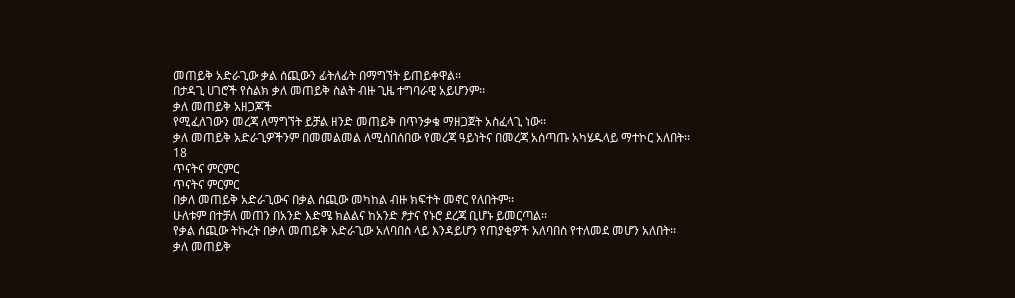መጠይቅ አድራጊው ቃል ሰጪውን ፊትለፊት በማግኘት ይጠይቀዋል፡፡
በታዳጊ ሀገሮች የስልክ ቃለ መጠይቅ ስልት ብዙ ጊዜ ተግባራዊ አይሆንም፡፡
ቃለ መጠይቅ አዘጋጆች
የሚፈለገውን መረጃ ለማግኘት ይቻል ዘንድ መጠይቅ በጥንቃቄ ማዘጋጀት አስፈላጊ ነው፡፡
ቃለ መጠይቅ አድራጊዎችንም በመመልመል ለሚሰበሰበው የመረጃ ዓይነትና በመረጃ አሰጣጡ አካሄዱላይ ማተኮር አለበት፡፡
18
ጥናትና ምርምር
ጥናትና ምርምር
በቃለ መጠይቅ አድራጊውና በቃል ሰጪው መካከል ብዙ ክፍተት መኖር የለበትም፡፡
ሁለቱም በተቻለ መጠን በአንድ እድሜ ክልልና ከአንድ ፆታና የኑሮ ደረጃ ቢሆኑ ይመርጣል፡፡
የቃል ሰጪው ትኩረት በቃለ መጠይቅ አድራጊው አለባበስ ላይ እንዳይሆን የጠያቂዎች አለባበስ የተለመደ መሆን አለበት፡፡
ቃለ መጠይቅ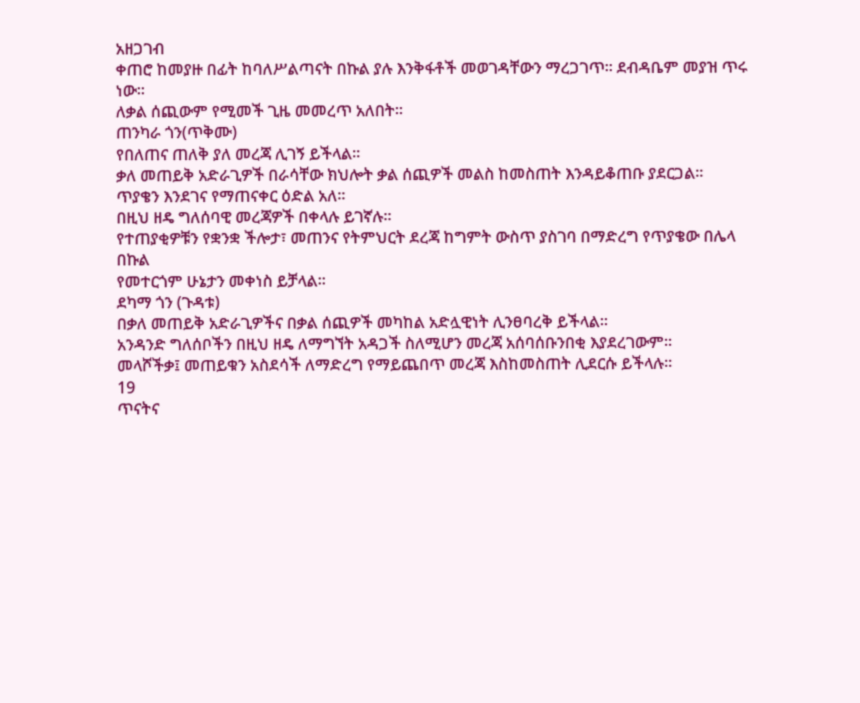አዘጋገብ
ቀጠሮ ከመያዙ በፊት ከባለሥልጣናት በኩል ያሉ እንቅፋቶች መወገዳቸውን ማረጋገጥ፡፡ ደብዳቤም መያዝ ጥሩ ነው፡፡
ለቃል ሰጪውም የሚመች ጊዜ መመረጥ አለበት፡፡
ጠንካራ ጎን(ጥቅሙ)
የበለጠና ጠለቅ ያለ መረጃ ሊገኝ ይችላል፡፡
ቃለ መጠይቅ አድራጊዎች በራሳቸው ክህሎት ቃል ሰጪዎች መልስ ከመስጠት እንዳይቆጠቡ ያደርጋል፡፡
ጥያቄን እንደገና የማጠናቀር ዕድል አለ፡፡
በዚህ ዘዴ ግለሰባዊ መረጃዎች በቀላሉ ይገኛሉ፡፡
የተጠያቂዎቹን የቋንቋ ችሎታ፣ መጠንና የትምህርት ደረጃ ከግምት ውስጥ ያስገባ በማድረግ የጥያቄው በሌላ በኩል
የመተርጎም ሁኔታን መቀነስ ይቻላል፡፡
ደካማ ጎን (ጉዳቱ)
በቃለ መጠይቅ አድራጊዎችና በቃል ሰጪዎች መካከል አድሏዊነት ሊንፀባረቅ ይችላል፡፡
አንዳንድ ግለሰቦችን በዚህ ዘዴ ለማግኘት አዳጋች ስለሚሆን መረጃ አሰባሰቡንበቂ እያደረገውም፡፡
መላሾችቃ፤ መጠይቁን አስደሳች ለማድረግ የማይጨበጥ መረጃ እስከመስጠት ሊደርሱ ይችላሉ፡፡
19
ጥናትና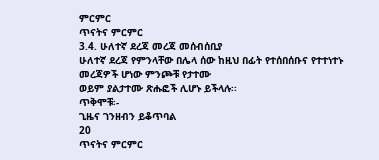ምርምር
ጥናትና ምርምር
3.4. ሁለተኛ ደረጃ መረጃ መሰብሰቢያ
ሁለተኛ ደረጃ የምንላቸው በሌላ ሰው ከዚህ በፊት የተሰበሰቡና የተተነተኑ መረጃዎች ሆነው ምንጮቹ የታተሙ
ወይም ያልታተሙ ጽሑፎች ሊሆኑ ይችላሉ፡፡
ጥቅሞቹ፡-
ጊዜና ገንዘብን ይቆጥባል
20
ጥናትና ምርምር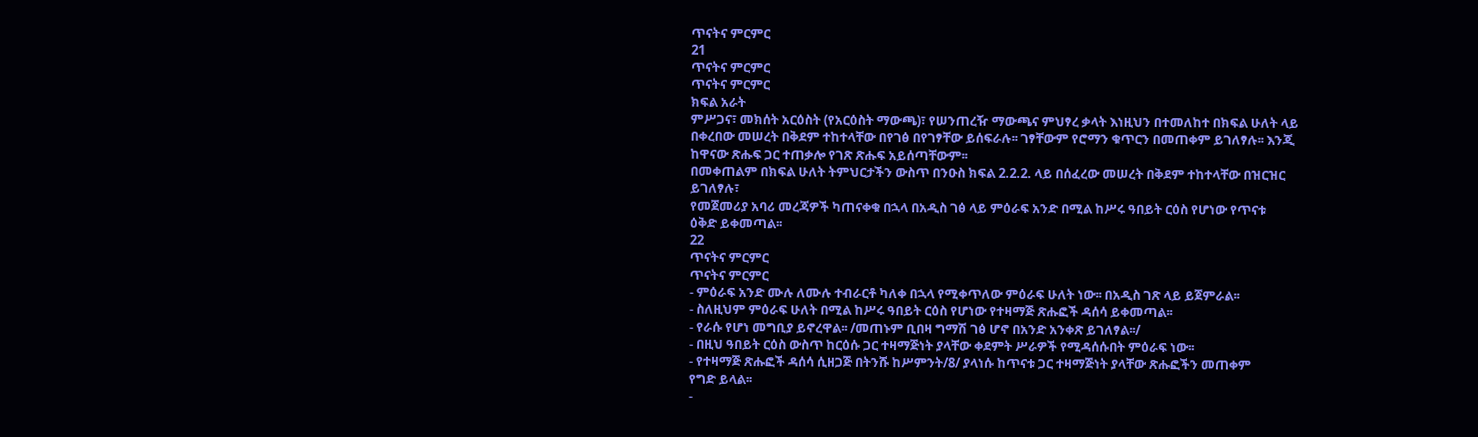ጥናትና ምርምር
21
ጥናትና ምርምር
ጥናትና ምርምር
ክፍል አራት
ምሥጋና፣ መክሰት አርዕስት (የአርዕስት ማውጫ)፣ የሠንጠረዥ ማውጫና ምህፃረ ቃላት እነዚህን በተመለከተ በክፍል ሁለት ላይ
በቀረበው መሠረት በቅደም ተከተላቸው በየገፅ በየገፃቸው ይሰፍራሉ፡፡ ገፃቸውም የሮማን ቁጥርን በመጠቀም ይገለፃሉ፡፡ እንጂ
ከዋናው ጽሑፍ ጋር ተጠቃሎ የገጽ ጽሑፍ አይሰጣቸውም፡፡
በመቀጠልም በክፍል ሁለት ትምህርታችን ውስጥ በንዑስ ክፍል 2.2.2. ላይ በሰፈረው መሠረት በቅደም ተከተላቸው በዝርዝር
ይገለፃሉ፣
የመጀመሪያ አባሪ መረጃዎች ካጠናቀቁ በኋላ በአዲስ ገፅ ላይ ምዕራፍ አንድ በሚል ከሥሩ ዓበይት ርዕስ የሆነው የጥናቱ
ዕቅድ ይቀመጣል፡፡
22
ጥናትና ምርምር
ጥናትና ምርምር
- ምዕራፍ አንድ ሙሉ ለሙሉ ተብራርቶ ካለቀ በኋላ የሚቀጥለው ምዕራፍ ሁለት ነው፡፡ በአዲስ ገጽ ላይ ይጀምራል፡፡
- ስለዚህም ምዕራፍ ሁለት በሚል ከሥሩ ዓበይት ርዕስ የሆነው የተዛማጅ ጽሑፎች ዳሰሳ ይቀመጣል፡፡
- የራሱ የሆነ መግቢያ ይኖረዋል፡፡ /መጠኑም ቢበዛ ግማሽ ገፅ ሆኖ በአንድ አንቀጽ ይገለፃል፡፡/
- በዚህ ዓበይት ርዕስ ውስጥ ከርዕሱ ጋር ተዛማጅነት ያላቸው ቀደምት ሥራዎች የሚዳሰሱበት ምዕራፍ ነው፡፡
- የተዛማጅ ጽሑፎች ዳሰሳ ሲዘጋጅ በትንሹ ከሥምንት/8/ ያላነሱ ከጥናቱ ጋር ተዛማጅነት ያላቸው ጽሑፎችን መጠቀም
የግድ ይላል፡፡
-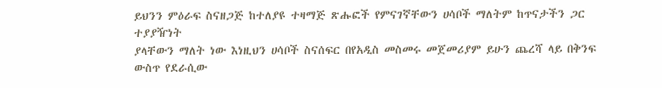ይህንን ምዕራፍ ስናዘጋጅ ከተለያዩ ተዛማጅ ጽሑፎች የምናገኛቸውን ሀሳቦች ማለትም ከጥናታችን ጋር ተያያዥነት
ያላቸውን ማለት ነው እነዚህን ሀሳቦች ስናሰፍር በየአዲስ መስመሩ መጀመሪያም ይሁን ጨረሻ ላይ በቅንፍ ውስጥ የደራሲው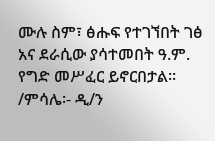ሙሉ ስም፣ ፅሑፍ የተገኘበት ገፅ አና ደራሲው ያሳተመበት ዓ.ም. የግድ መሥፈር ይኖርበታል፡፡ /ምሳሌ፡- ዲ/ን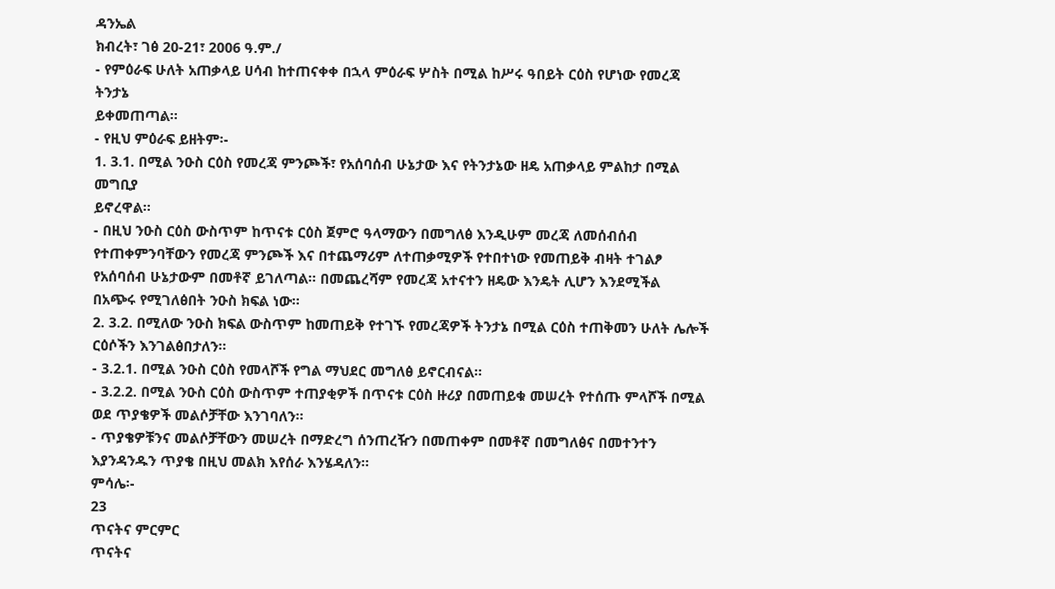ዳንኤል
ክብረት፣ ገፅ 20-21፣ 2006 ዓ.ም./
- የምዕራፍ ሁለት አጠቃላይ ሀሳብ ከተጠናቀቀ በኋላ ምዕራፍ ሦስት በሚል ከሥሩ ዓበይት ርዕስ የሆነው የመረጃ ትንታኔ
ይቀመጠጣል፡፡
- የዚህ ምዕራፍ ይዘትም፡-
1. 3.1. በሚል ንዑስ ርዕስ የመረጃ ምንጮች፣ የአሰባሰብ ሁኔታው እና የትንታኔው ዘዴ አጠቃላይ ምልከታ በሚል መግቢያ
ይኖረዋል፡፡
- በዚህ ንዑስ ርዕስ ውስጥም ከጥናቱ ርዕስ ጀምሮ ዓላማውን በመግለፅ እንዲሁም መረጃ ለመሰብሰብ
የተጠቀምንባቸውን የመረጃ ምንጮች እና በተጨማሪም ለተጠቃሚዎች የተበተነው የመጠይቅ ብዛት ተገልፆ
የአሰባሰብ ሁኔታውም በመቶኛ ይገለጣል፡፡ በመጨረሻም የመረጃ አተናተን ዘዴው እንዴት ሊሆን እንደሚችል
በአጭሩ የሚገለፅበት ንዑስ ክፍል ነው፡፡
2. 3.2. በሚለው ንዑስ ክፍል ውስጥም ከመጠይቅ የተገኙ የመረጃዎች ትንታኔ በሚል ርዕስ ተጠቅመን ሁለት ሌሎች
ርዕሶችን እንገልፅበታለን፡፡
- 3.2.1. በሚል ንዑስ ርዕስ የመላሾች የግል ማህደር መግለፅ ይኖርብናል፡፡
- 3.2.2. በሚል ንዑስ ርዕስ ውስጥም ተጠያቂዎች በጥናቱ ርዕስ ዙሪያ በመጠይቁ መሠረት የተሰጡ ምላሾች በሚል
ወደ ጥያቄዎች መልሶቻቸው እንገባለን፡፡
- ጥያቄዎቹንና መልሶቻቸውን መሠረት በማድረግ ሰንጠረዥን በመጠቀም በመቶኛ በመግለፅና በመተንተን
እያንዳንዱን ጥያቄ በዚህ መልክ እየሰራ እንሄዳለን፡፡
ምሳሌ፡-
23
ጥናትና ምርምር
ጥናትና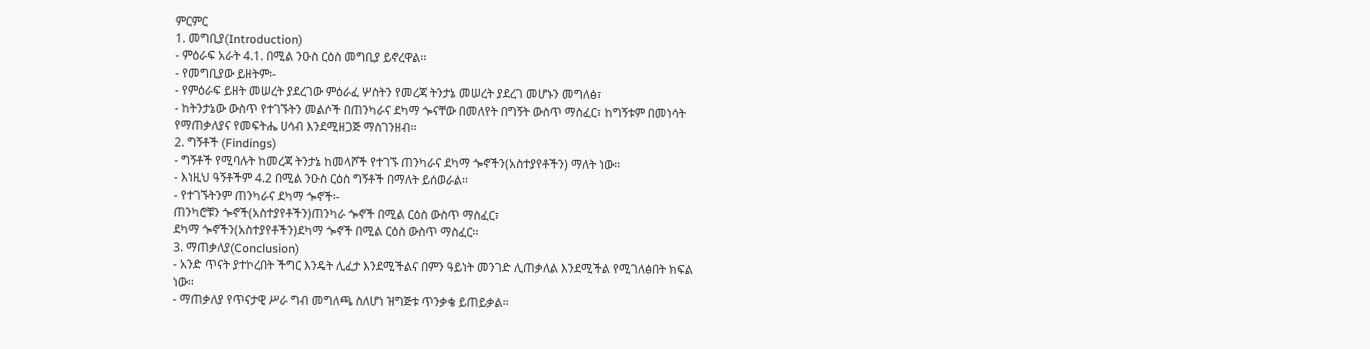ምርምር
1. መግቢያ(Introduction)
- ምዕራፍ አራት 4.1. በሚል ንዑስ ርዕስ መግቢያ ይኖረዋል፡፡
- የመግቢያው ይዘትም፡-
- የምዕራፍ ይዘት መሠረት ያደረገው ምዕራፈ ሦስትን የመረጃ ትንታኔ መሠረት ያደረገ መሆኑን መግለፅ፣
- ከትንታኔው ውስጥ የተገኙትን መልሶች በጠንካራና ደካማ ጐናቸው በመለየት በግኝት ውስጥ ማስፈር፣ ከግኝቱም በመነሳት
የማጠቃለያና የመፍትሔ ሀሳብ እንደሚዘጋጅ ማስገንዘብ፡፡
2. ግኝቶች (Findings)
- ግኝቶች የሚባሉት ከመረጃ ትንታኔ ከመላሾች የተገኙ ጠንካራና ደካማ ጐኖችን(አስተያየቶችን) ማለት ነው፡፡
- እነዚህ ዓኝቶችም 4.2 በሚል ንዑስ ርዕስ ግኝቶች በማለት ይሰወራል፡፡
- የተገኙትንም ጠንካራና ደካማ ጐኖች፡-
ጠንካሮቹን ጐኖች(አስተያየቶችን)ጠንካራ ጐኖች በሚል ርዕስ ውስጥ ማስፈር፣
ደካማ ጐኖችን(አስተያየቶችን)ደካማ ጐኖች በሚል ርዕስ ውስጥ ማስፈር፡፡
3. ማጠቃለያ(Conclusion)
- አንድ ጥናት ያተኮረበት ችግር እንዴት ሊፈታ እንደሚችልና በምን ዓይነት መንገድ ሊጠቃለል እንደሚችል የሚገለፅበት ክፍል
ነው፡፡
- ማጠቃለያ የጥናታዊ ሥራ ግብ መግለጫ ስለሆነ ዝግጅቱ ጥንቃቄ ይጠይቃል፡፡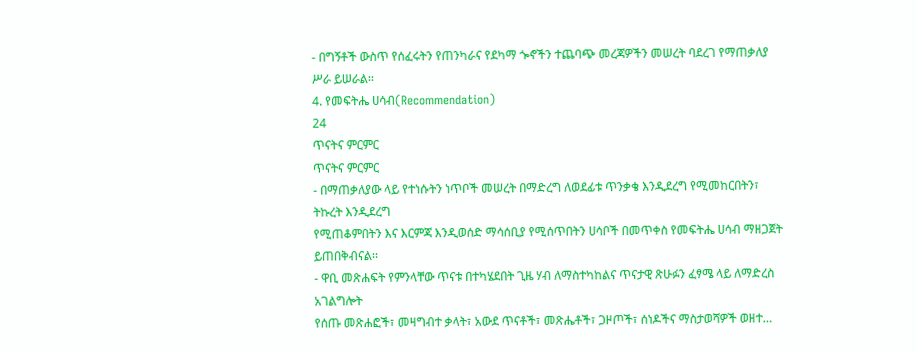- በግኝቶች ውስጥ የሰፈሩትን የጠንካራና የደካማ ጐኖችን ተጨባጭ መረጃዎችን መሠረት ባደረገ የማጠቃለያ ሥራ ይሠራል፡፡
4. የመፍትሔ ሀሳብ(Recommendation)
24
ጥናትና ምርምር
ጥናትና ምርምር
- በማጠቃለያው ላይ የተነሱትን ነጥቦች መሠረት በማድረግ ለወደፊቱ ጥንቃቄ እንዲደረግ የሚመከርበትን፣ ትኩረት እንዲደረግ
የሚጠቆምበትን እና እርምጃ እንዲወሰድ ማሳሰቢያ የሚሰጥበትን ሀሳቦች በመጥቀስ የመፍትሔ ሀሳብ ማዘጋጀት
ይጠበቅብናል፡፡
- ዋቢ መጽሐፍት የምንላቸው ጥናቱ በተካሄደበት ጊዜ ሃብ ለማስተካከልና ጥናታዊ ጽሁፉን ፈፃሜ ላይ ለማድረስ አገልግሎት
የሰጡ መጽሐፎች፣ መዛግብተ ቃላት፣ አውደ ጥናቶች፣ መጽሔቶች፣ ጋዞጦች፣ ሰነዶችና ማስታወሻዎች ወዘተ…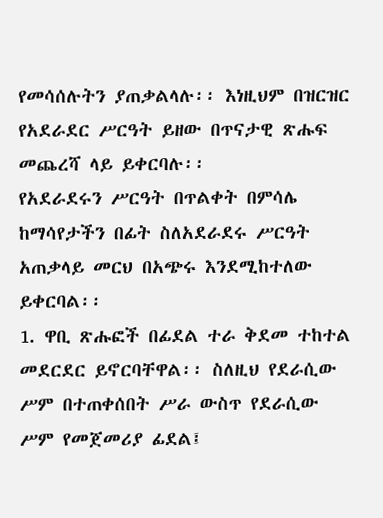የመሳሰሉትን ያጠቃልላሉ፡፡ እነዚህም በዝርዝር የአደራደር ሥርዓት ይዘው በጥናታዊ ጽሑፍ መጨረሻ ላይ ይቀርባሉ፡፡
የአደራደሩን ሥርዓት በጥልቀት በምሳሌ ከማሳየታችን በፊት ስለአደራደሩ ሥርዓት አጠቃላይ መርህ በአጭሩ እንደሚከተለው
ይቀርባል፡፡
1. ዋቢ ጽሑፎች በፊደል ተራ ቅደመ ተከተል መደርደር ይኖርባቸዋል፡፡ ስለዚህ የደራሲው ሥም በተጠቀሰበት ሥራ ውስጥ የደራሲው
ሥም የመጀመሪያ ፊደል፤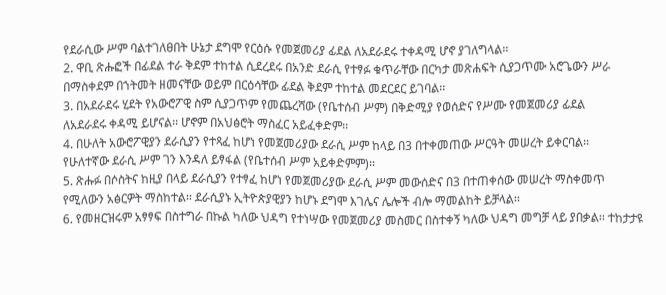የደራሲው ሥም ባልተገለፀበት ሁኔታ ደግሞ የርዕሱ የመጀመሪያ ፊደል ለአደራደሩ ተቀዳሚ ሆኖ ያገለግላል፡፡
2. ዋቢ ጽሑፎች በፊደል ተራ ቅደም ተከተል ሲደረደሩ በአንድ ደራሲ የተፃፉ ቁጥራቸው በርካታ መጽሐፍት ሲያጋጥሙ አሮጌውን ሥራ
በማስቀደም በኀትመት ዘመናቸው ወይም በርዕሳቸው ፊደል ቅደም ተከተል መደርደር ይገባል፡፡
3. በአደራደሩ ሂደት የአውሮፖዊ ስም ሲያጋጥም የመጨረሻው (የቤተሰብ ሥም) በቅድሚያ የወሰድና የሥሙ የመጀመሪያ ፊደል
ለአደራደሩ ቀዳሚ ይሆናል፡፡ ሆኖም በአህፅሮት ማስፈር አይፈቀድም፡፡
4. በሁለት አውሮፖዊያን ደራሲያን የተጻፈ ከሆነ የመጀመሪያው ደራሲ ሥም ከላይ በ3 በተቀመጠው ሥርዓት መሠረት ይቀርባል፡፡
የሁለተኛው ደራሲ ሥም ገን እንዳለ ይፃፋል (የቤተሰብ ሥም አይቀድምም)፡፡
5. ጽሑፉ በሶስትና ከዚያ በላይ ደራሲያን የተፃፈ ከሆነ የመጀመሪያው ደራሲ ሥም መውሰድና በ3 በተጠቀሰው መሠረት ማስቀመጥ
የሚለውን አፅርዎት ማስከተል፡፡ ደራሲያኑ ኢትዮጵያዊያን ከሆኑ ደግሞ እገሌና ሌሎች ብሎ ማመልከት ይቻላል፡፡
6. የመዘርዝሩም አፃፃፍ በስተግራ በኩል ካለው ህዳግ የተነሣው የመጀመሪያ መስመር በስተቀኝ ካለው ህዳግ መግቻ ላይ ያበቃል፡፡ ተከታታዩ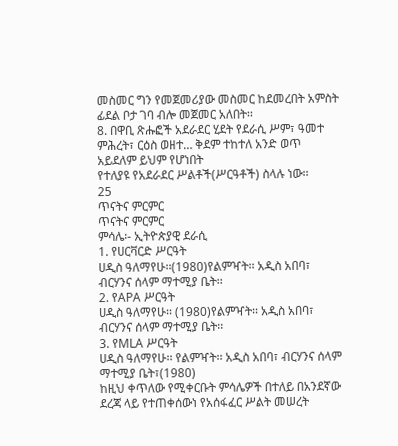መስመር ግን የመጀመሪያው መስመር ከደመረበት አምስት ፊደል ቦታ ገባ ብሎ መጀመር አለበት፡፡
8. በዋቢ ጽሑፎች አደራደር ሂደት የደራሲ ሥም፣ ዓመተ ምሕረት፣ ርዕስ ወዘተ… ቅደም ተከተለ አንድ ወጥ አይደለም ይህም የሆነበት
የተለያዩ የአደራደር ሥልቶች(ሥርዓቶች) ስላሉ ነው፡፡
25
ጥናትና ምርምር
ጥናትና ምርምር
ምሳሌ፡- ኢትዮጵያዊ ደራሲ
1. የሀርቫርድ ሥርዓት
ሀዲስ ዓለማየሁ፡፡(1980)የልምዣት፡፡ አዲስ አበባ፣ ብርሃንና ሰላም ማተሚያ ቤት፡፡
2. የAPA ሥርዓት
ሀዲስ ዓለማየሁ፡፡ (1980)የልምዣት፡፡ አዲስ አበባ፣ ብርሃንና ሰላም ማተሚያ ቤት፡፡
3. የMLA ሥርዓት
ሀዲስ ዓለማየሁ፡፡ የልምዣት፡፡ አዲስ አበባ፣ ብርሃንና ሰላም ማተሚያ ቤት፣(1980)
ከዚህ ቀጥለው የሚቀርቡት ምሳሌዎች በተለይ በአንደኛው ደረጃ ላይ የተጠቀሰውነ የአሰፋፈር ሥልት መሠረት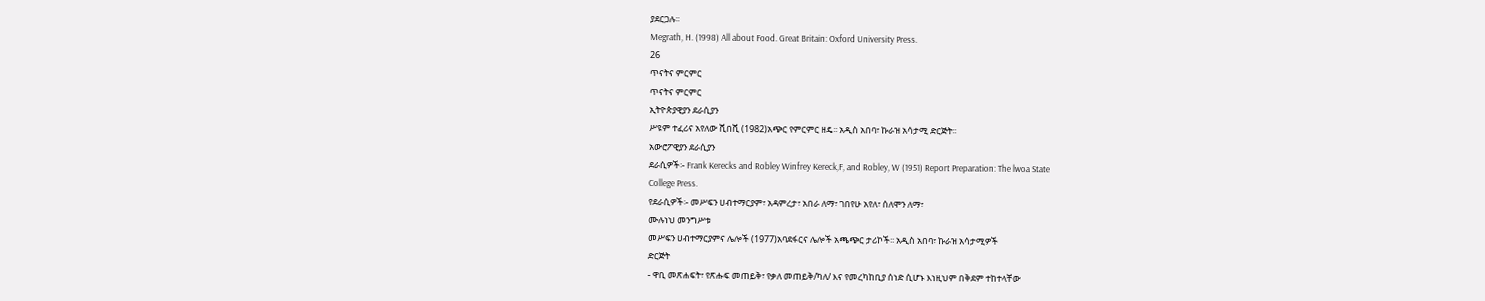ያደርጋሉ፡፡
Megrath, H. (1998) All about Food. Great Britain: Oxford University Press.
26
ጥናትና ምርምር
ጥናትና ምርምር
ኢትዮጵያዊያን ደራሲያን
ሥዩም ተፈሪና አየለው ሺበሺ (1982)አጭር የምርምር ዘዴ፡፡ አዲስ አበባ፣ ኩራዝ አሳታሚ ድርጅት፡፡
አውሮፖዊያን ደራሲያን
ደራሲዎች፡- Frank Kerecks and Robley Winfrey Kereck,F, and Robley, W (1951) Report Preparation: The lwoa State
College Press.
የደራሲዎች፡- መሥፍን ሀብተማርያም፣ አዳምረታ፣ አበራ ለማ፣ ገበየሁ አየለ፣ ሰለሞን ለማ፣
ሙሉነህ መንግሥቱ
መሥፍን ሀብተማርያምና ሌሎች (1977)አባደፋርና ሌሎች አጫጭር ታሪኮች፡፡ አዲስ አበባ፣ ኩራዝ አሳታሚዎች
ድርጅት
- ዋቢ መጽሐፍት፣ የጽሑፍ መጠይቅ፣ የቃለ መጠይቅ/ካለ/ እና የመረካከቢያ ሰነድ ሲሆኑ እነዚህም በቅደም ተከተላቸው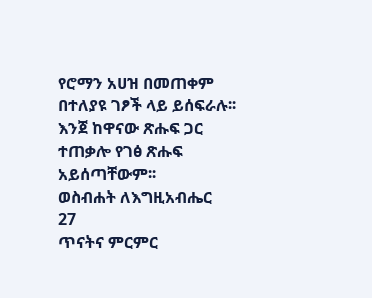የሮማን አሀዝ በመጠቀም በተለያዩ ገፆች ላይ ይሰፍራሉ፡፡ እንጀ ከዋናው ጽሑፍ ጋር ተጠቃሎ የገፅ ጽሑፍ አይሰጣቸውም፡፡
ወስብሐት ለእግዚአብሔር
27
ጥናትና ምርምር